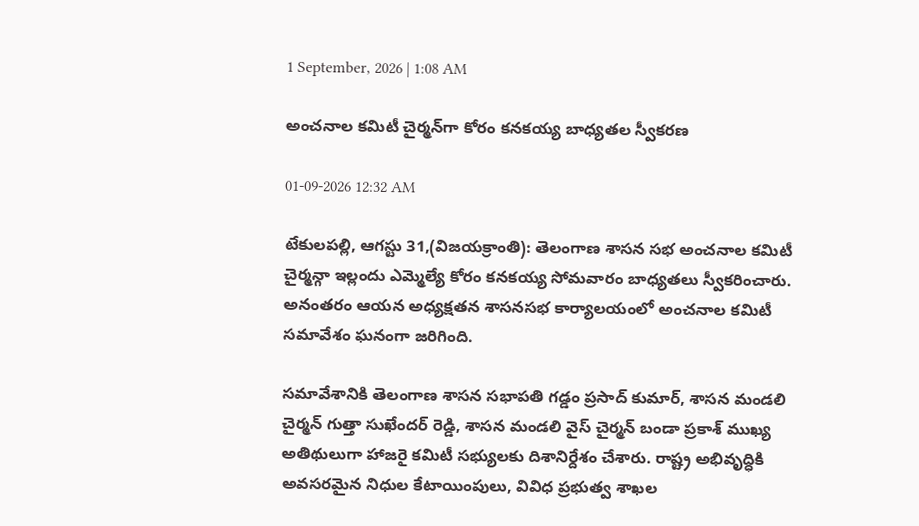1 September, 2026 | 1:08 AM

అంచనాల కమిటీ చైర్మన్‌గా కోరం కనకయ్య బాధ్యతల స్వీకరణ

01-09-2026 12:32 AM

టేకులపల్లి, ఆగస్టు 31,(విజయక్రాంతి): తెలంగాణ శాసన సభ అంచనాల కమిటీ చైర్మన్గా ఇల్లందు ఎమ్మెల్యే కోరం కనకయ్య సోమవారం బాధ్యతలు స్వీకరించారు. అనంతరం ఆయన అధ్యక్షతన శాసనసభ కార్యాలయంలో అంచనాల కమిటీ సమావేశం ఘనంగా జరిగింది.

సమావేశానికి తెలంగాణ శాసన సభాపతి గడ్డం ప్రసాద్ కుమార్, శాసన మండలి చైర్మన్ గుత్తా సుఖేందర్ రెడ్డి, శాసన మండలి వైస్ చైర్మన్ బండా ప్రకాశ్ ముఖ్య అతిథులుగా హాజరై కమిటీ సభ్యులకు దిశానిర్దేశం చేశారు. రాష్ట్ర అభివృద్ధికి అవసరమైన నిధుల కేటాయింపులు, వివిధ ప్రభుత్వ శాఖల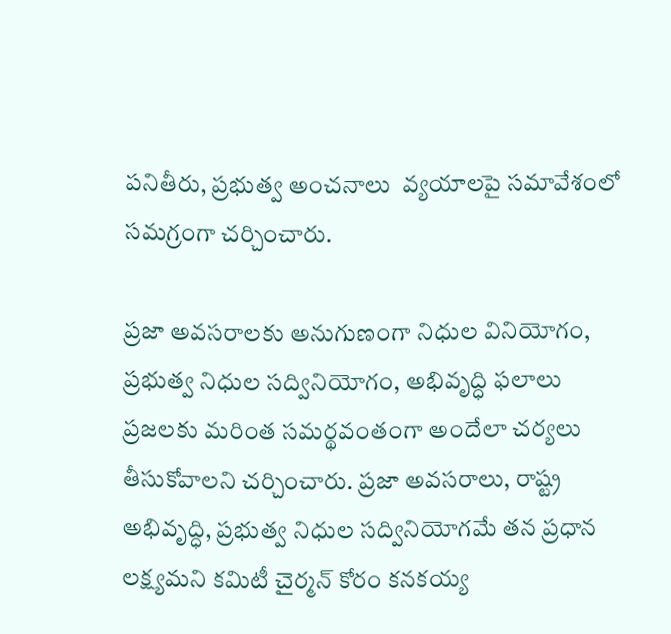పనితీరు, ప్రభుత్వ అంచనాలు  వ్యయాలపై సమావేశంలో సమగ్రంగా చర్చించారు.

ప్రజా అవసరాలకు అనుగుణంగా నిధుల వినియోగం, ప్రభుత్వ నిధుల సద్వినియోగం, అభివృద్ధి ఫలాలు ప్రజలకు మరింత సమర్థవంతంగా అందేలా చర్యలు తీసుకోవాలని చర్చించారు. ప్రజా అవసరాలు, రాష్ట్ర అభివృద్ధి, ప్రభుత్వ నిధుల సద్వినియోగమే తన ప్రధాన లక్ష్యమని కమిటీ చైర్మన్ కోరం కనకయ్య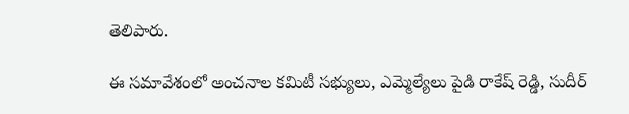తెలిపారు.

ఈ సమావేశంలో అంచనాల కమిటీ సభ్యులు, ఎమ్మెల్యేలు పైడి రాకేష్ రెడ్డి, సుదీర్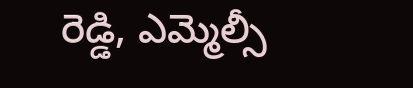రెడ్డి, ఎమ్మెల్సీ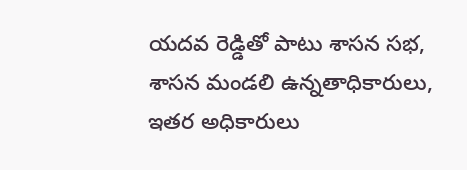యదవ రెడ్డితో పాటు శాసన సభ, శాసన మండలి ఉన్నతాధికారులు, ఇతర అధికారులు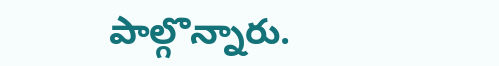పాల్గొన్నారు.